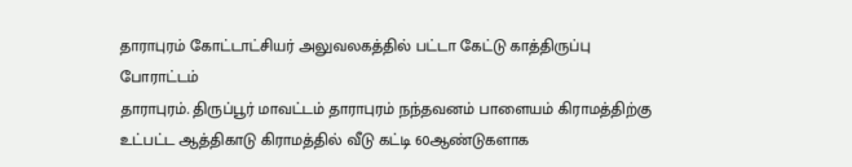தாராபுரம் கோட்டாட்சியர் அலுவலகத்தில் பட்டா கேட்டு காத்திருப்பு போராட்டம்
தாராபுரம். திருப்பூர் மாவட்டம் தாராபுரம் நந்தவனம் பாளையம் கிராமத்திற்கு உட்பட்ட ஆத்திகாடு கிராமத்தில் வீடு கட்டி 60ஆண்டுகளாக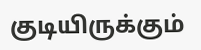குடியிருக்கும்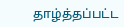தாழ்த்தப்பட்ட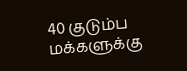40 குடும்ப மக்களுக்கு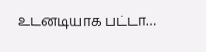உடனடியாக பட்டா…